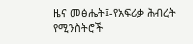ዜና መፅሔት፤-የአፍሪቃ ሕብረት የሚንስትሮች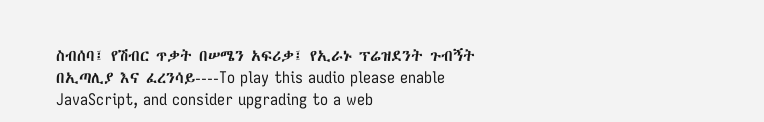ስብሰባ፤ የሽብር ጥቃት በሠሜን አፍሪቃ፤ የኢራኑ ፕሬዝደንት ጉብኝት በኢጣሊያ እና ፈረንሳይ----To play this audio please enable JavaScript, and consider upgrading to a web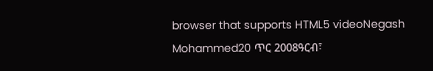browser that supports HTML5 videoNegash Mohammed20 ጥር 2008ዓርብ፣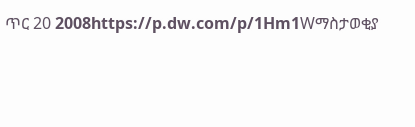ጥር 20 2008https://p.dw.com/p/1Hm1Wማስታወቂያ